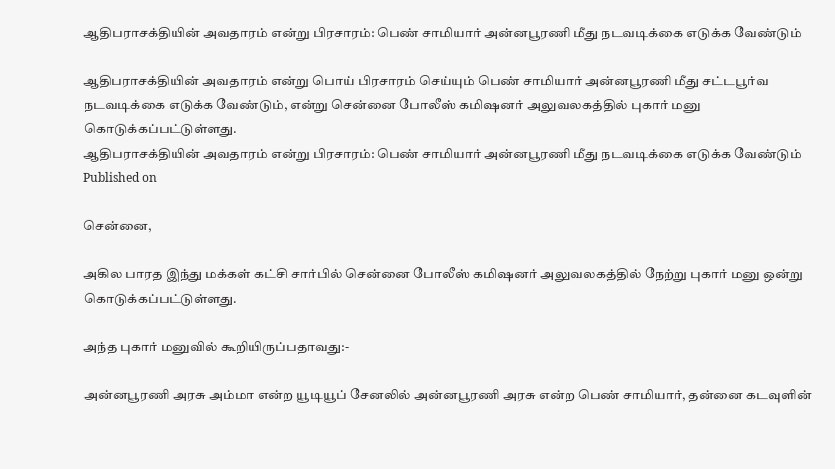ஆதிபராசக்தியின் அவதாரம் என்று பிரசாரம்: பெண் சாமியார் அன்னபூரணி மீது நடவடிக்கை எடுக்க வேண்டும்

ஆதிபராசக்தியின் அவதாரம் என்று பொய் பிரசாரம் செய்யும் பெண் சாமியார் அன்னபூரணி மீது சட்டபூர்வ நடவடிக்கை எடுக்க வேண்டும், என்று சென்னை போலீஸ் கமிஷனர் அலுவலகத்தில் புகார் மனு கொடுக்கப்பட்டுள்ளது.
ஆதிபராசக்தியின் அவதாரம் என்று பிரசாரம்: பெண் சாமியார் அன்னபூரணி மீது நடவடிக்கை எடுக்க வேண்டும்
Published on

சென்னை,

அகில பாரத இந்து மக்கள் கட்சி சார்பில் சென்னை போலீஸ் கமிஷனர் அலுவலகத்தில் நேற்று புகார் மனு ஒன்று கொடுக்கப்பட்டுள்ளது.

அந்த புகார் மனுவில் கூறியிருப்பதாவது:-

அன்னபூரணி அரசு அம்மா என்ற யூடியூப் சேனலில் அன்னபூரணி அரசு என்ற பெண் சாமியார், தன்னை கடவுளின்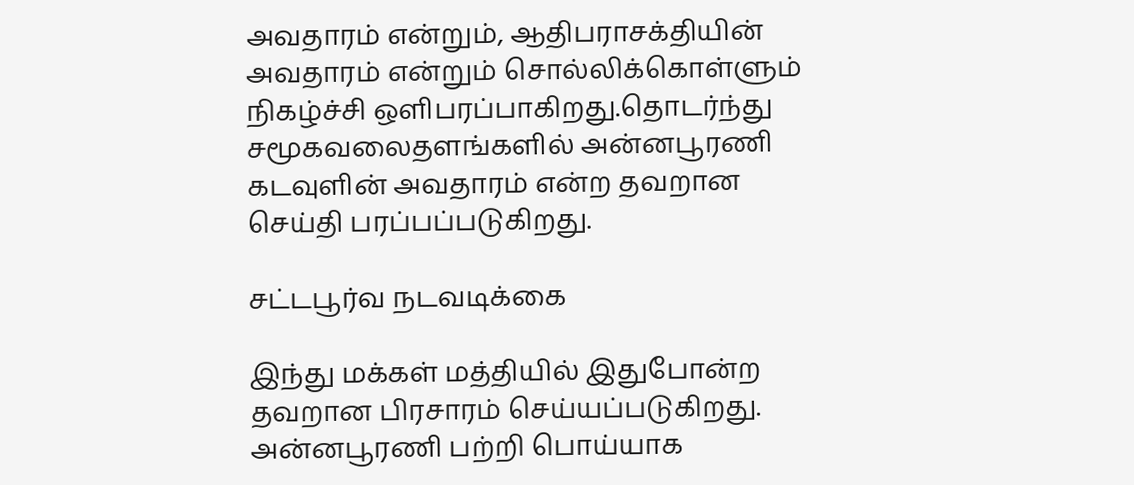அவதாரம் என்றும், ஆதிபராசக்தியின் அவதாரம் என்றும் சொல்லிக்கொள்ளும் நிகழ்ச்சி ஒளிபரப்பாகிறது.தொடர்ந்து சமூகவலைதளங்களில் அன்னபூரணி கடவுளின் அவதாரம் என்ற தவறான செய்தி பரப்பப்படுகிறது.

சட்டபூர்வ நடவடிக்கை

இந்து மக்கள் மத்தியில் இதுபோன்ற தவறான பிரசாரம் செய்யப்படுகிறது. அன்னபூரணி பற்றி பொய்யாக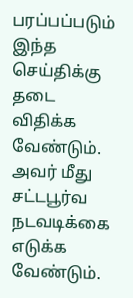பரப்பப்படும் இந்த செய்திக்கு தடை விதிக்க வேண்டும். அவர் மீது சட்டபூர்வ நடவடிக்கை எடுக்க வேண்டும்.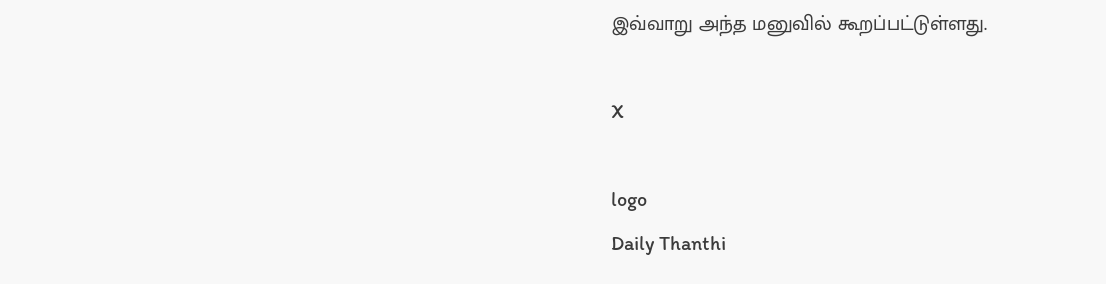இவ்வாறு அந்த மனுவில் கூறப்பட்டுள்ளது.

X

logo
Daily Thanthi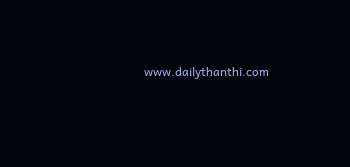www.dailythanthi.com